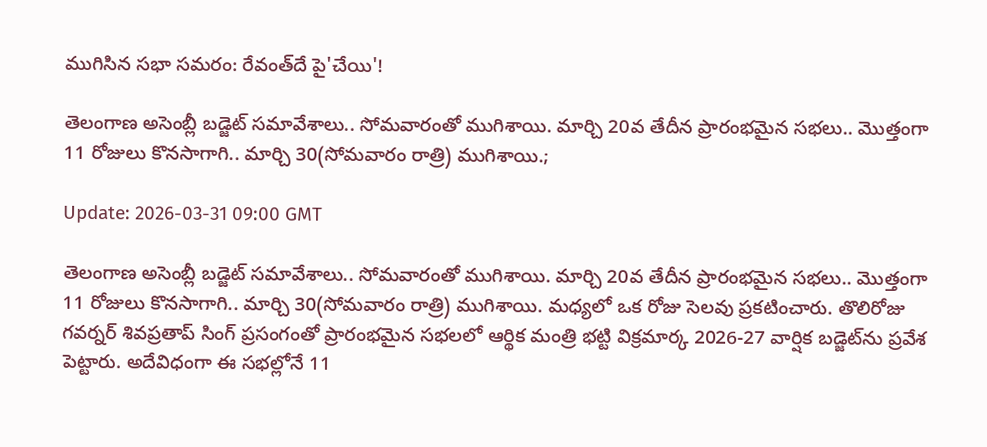ముగిసిన స‌భా స‌మ‌రం: రేవంత్‌దే పై'చేయి'!

తెలంగాణ అసెంబ్లీ బ‌డ్జెట్ స‌మావేశాలు.. సోమ‌వారంతో ముగిశాయి. మార్చి 20వ తేదీన ప్రారంభ‌మైన స‌భ‌లు.. మొత్తంగా 11 రోజులు కొన‌సాగాగి.. మార్చి 30(సోమ‌వారం రాత్రి) ముగిశాయి.;

Update: 2026-03-31 09:00 GMT

తెలంగాణ అసెంబ్లీ బ‌డ్జెట్ స‌మావేశాలు.. సోమ‌వారంతో ముగిశాయి. మార్చి 20వ తేదీన ప్రారంభ‌మైన స‌భ‌లు.. మొత్తంగా 11 రోజులు కొన‌సాగాగి.. మార్చి 30(సోమ‌వారం రాత్రి) ముగిశాయి. మ‌ధ్య‌లో ఒక రోజు సెల‌వు ప్ర‌క‌టించారు. తొలిరోజు గ‌వ‌ర్న‌ర్ శివ‌ప్రతాప్ సింగ్ ప్ర‌సంగంతో ప్రారంభ‌మైన స‌భ‌లలో ఆర్థిక మంత్రి భ‌ట్టి విక్ర‌మార్క 2026-27 వార్షిక‌ బ‌డ్జెట్‌ను ప్ర‌వేశ పెట్టారు. అదేవిధంగా ఈ స‌భ‌ల్లోనే 11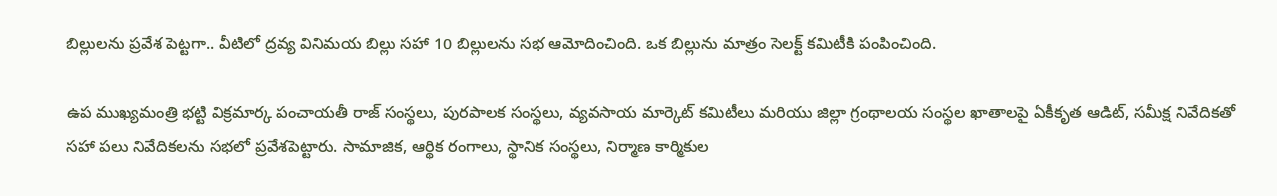బిల్లుల‌ను ప్ర‌వేశ పెట్ట‌గా.. వీటిలో ద్ర‌వ్య వినిమ‌య బిల్లు స‌హా 10 బిల్లుల‌ను స‌భ ఆమోదించింది. ఒక బిల్లును మాత్రం సెల‌క్ట్ క‌మిటీకి పంపించింది.

ఉప ముఖ్యమంత్రి భట్టి విక్రమార్క పంచాయతీ రాజ్ సంస్థలు, పురపాలక సంస్థలు, వ్యవసాయ మార్కెట్ కమిటీలు మరియు జిల్లా గ్రంథాలయ సంస్థల ఖాతాలపై ఏకీకృత ఆడిట్, సమీక్ష నివేదికతో సహా పలు నివేదికలను సభలో ప్రవేశపెట్టారు. సామాజిక, ఆర్థిక రంగాలు, స్థానిక సంస్థలు, నిర్మాణ కార్మికుల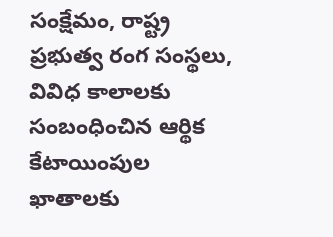సంక్షేమం, రాష్ట్ర ప్రభుత్వ రంగ సంస్థలు, వివిధ కాలాలకు సంబంధించిన ఆర్థిక కేటాయింపుల ఖాతాలకు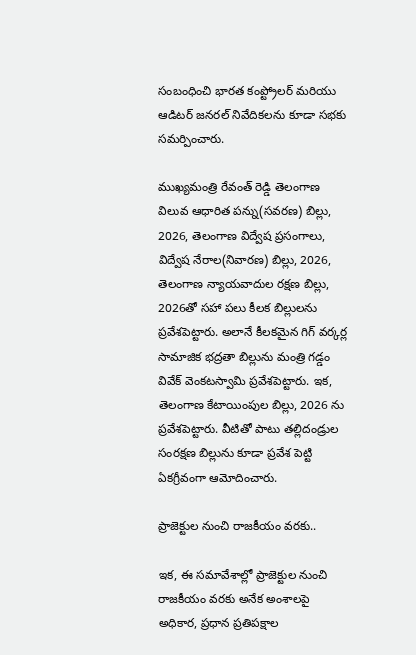సంబంధించి భారత కంప్ట్రోలర్ మరియు ఆడిటర్ జనరల్ నివేదికలను కూడా స‌భ‌కు స‌మ‌ర్పించారు.

ముఖ్యమంత్రి రేవంత్ రెడ్డి తెలంగాణ విలువ ఆధారిత పన్ను(సవరణ) బిల్లు, 2026, తెలంగాణ విద్వేష ప్రసంగాలు, విద్వేష నేరాల(నివారణ) బిల్లు, 2026, తెలంగాణ న్యాయవాదుల రక్షణ బిల్లు, 2026తో సహా పలు కీలక బిల్లులను ప్రవేశపెట్టారు. అలానే కీల‌క‌మైన గిగ్ వర్కర్ల సామాజిక భద్రతా బిల్లును మంత్రి గడ్డం వివేక్ వెంకటస్వామి ప్రవేశపెట్టారు. ఇక‌, తెలంగాణ కేటాయింపుల బిల్లు, 2026 ను ప్రవేశపెట్టారు. వీటితో పాటు త‌ల్లిదండ్రుల సంర‌క్ష‌ణ బిల్లును కూడా ప్ర‌వేశ పెట్టి ఏక‌గ్రీవంగా ఆమోదించారు.

ప్రాజెక్టుల నుంచి రాజ‌కీయం వ‌ర‌కు..

ఇక‌, ఈ స‌మావేశాల్లో ప్రాజెక్టుల నుంచి రాజ‌కీయం వ‌ర‌కు అనేక అంశాల‌పై అధికార‌, ప్ర‌ధాన ప్ర‌తిప‌క్షాల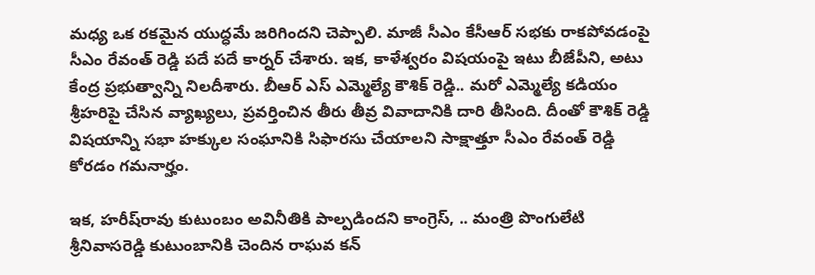మ‌ధ్య ఒక ర‌క‌మైన యుద్ధ‌మే జ‌రిగింద‌ని చెప్పాలి. మాజీ సీఎం కేసీఆర్ స‌భ‌కు రాక‌పోవ‌డంపై సీఎం రేవంత్ రెడ్డి ప‌దే ప‌దే కార్న‌ర్ చేశారు. ఇక‌, కాళేశ్వ‌రం విష‌యంపై ఇటు బీజేపీని, అటు కేంద్ర ప్ర‌భుత్వాన్ని నిల‌దీశారు. బీఆర్ ఎస్ ఎమ్మెల్యే కౌశిక్ రెడ్డి.. మ‌రో ఎమ్మెల్యే క‌డియం శ్రీహ‌రిపై చేసిన వ్యాఖ్య‌లు, ప్ర‌వ‌ర్తించిన తీరు తీవ్ర వివాదానికి దారి తీసింది. దీంతో కౌశిక్ రెడ్డి విష‌యాన్ని స‌భా హ‌క్కుల సంఘానికి సిఫార‌సు చేయాల‌ని సాక్షాత్తూ సీఎం రేవంత్ రెడ్డి కోర‌డం గ‌మ‌నార్హం.

ఇక‌, హ‌రీష్‌రావు కుటుంబం అవినీతికి పాల్ప‌డింద‌ని కాంగ్రెస్‌, .. మంత్రి పొంగులేటి శ్రీనివాస‌రెడ్డి కుటుంబానికి చెందిన రాఘ‌వ క‌న్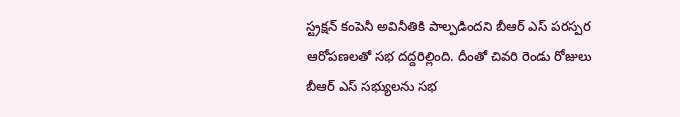స్ట్ర‌క్ష‌న్ కంపెనీ అవినీతికి పాల్ప‌డింద‌ని బీఆర్ ఎస్ ప‌ర‌స్ప‌ర ఆరోప‌ణ‌ల‌తో స‌భ దద్ద‌రిల్లింది. దీంతో చివ‌రి రెండు రోజులు బీఆర్ ఎస్ స‌భ్యుల‌ను స‌భ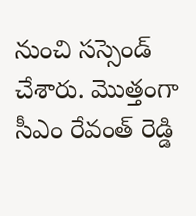నుంచి స‌స్సెండ్ చేశారు. మొత్తంగా సీఎం రేవంత్ రెడ్డి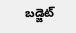బ‌డ్జెట్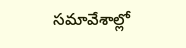స‌మావేశాల్లో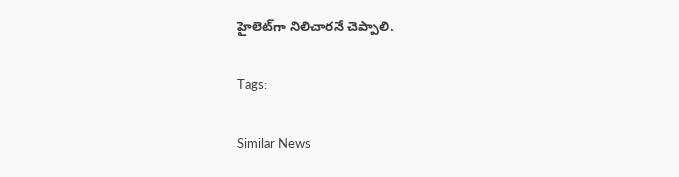హైలెట్‌గా నిలిచార‌నే చెప్పాలి.

Tags:

Similar News